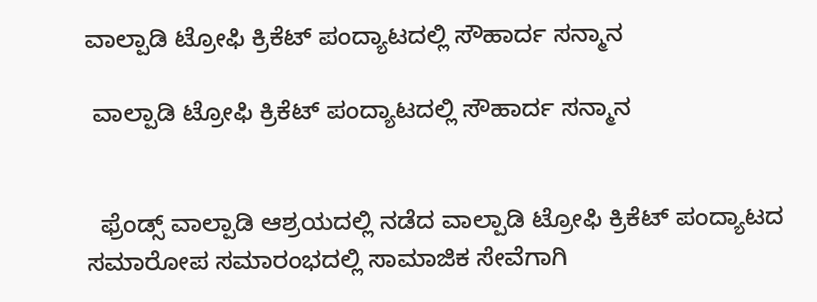ವಾಲ್ಪಾಡಿ ಟ್ರೋಫಿ ಕ್ರಿಕೆಟ್ ಪಂದ್ಯಾಟದಲ್ಲಿ ಸೌಹಾರ್ದ ಸನ್ಮಾನ

 ವಾಲ್ಪಾಡಿ ಟ್ರೋಫಿ ಕ್ರಿಕೆಟ್ ಪಂದ್ಯಾಟದಲ್ಲಿ ಸೌಹಾರ್ದ ಸನ್ಮಾನ


  ಫ್ರೆಂಡ್ಸ್ ವಾಲ್ಪಾಡಿ ಆಶ್ರಯದಲ್ಲಿ ನಡೆದ ವಾಲ್ಪಾಡಿ ಟ್ರೋಫಿ ಕ್ರಿಕೆಟ್ ಪಂದ್ಯಾಟದ ಸಮಾರೋಪ ಸಮಾರಂಭದಲ್ಲಿ ಸಾಮಾಜಿಕ ಸೇವೆಗಾಗಿ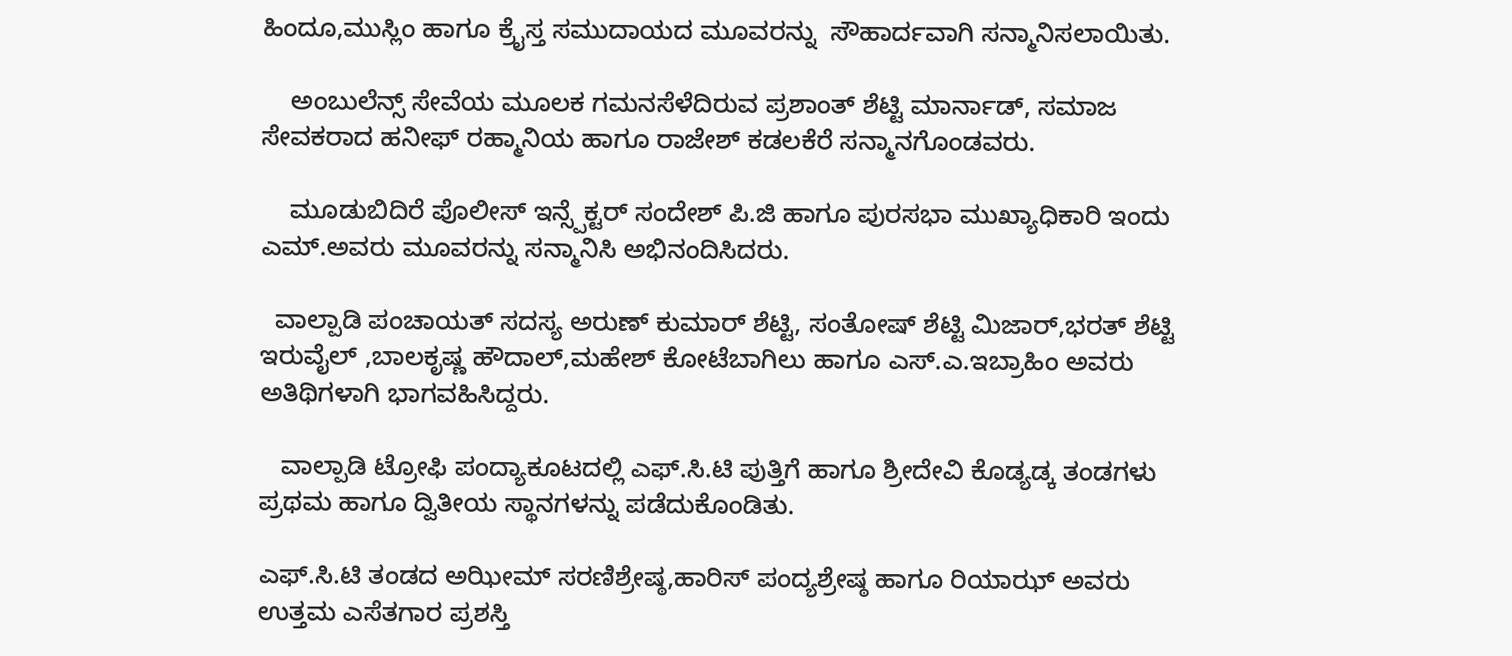ಹಿಂದೂ,ಮುಸ್ಲಿಂ ಹಾಗೂ ಕ್ರೈಸ್ತ ಸಮುದಾಯದ ಮೂವರನ್ನು  ಸೌಹಾರ್ದವಾಗಿ ಸನ್ಮಾನಿಸಲಾಯಿತು.

    ಅಂಬುಲೆನ್ಸ್ ಸೇವೆಯ ಮೂಲಕ ಗಮನಸೆಳೆದಿರುವ ಪ್ರಶಾಂತ್ ಶೆಟ್ಟಿ ಮಾರ್ನಾಡ್, ಸಮಾಜ ಸೇವಕರಾದ ಹನೀಫ್ ರಹ್ಮಾನಿಯ ಹಾಗೂ ರಾಜೇಶ್ ಕಡಲಕೆರೆ ಸನ್ಮಾನಗೊಂಡವರು.

    ಮೂಡುಬಿದಿರೆ ಪೊಲೀಸ್ ಇನ್ಸ್ಪೆಕ್ಟರ್ ಸಂದೇಶ್ ಪಿ.ಜಿ ಹಾಗೂ ಪುರಸಭಾ ಮುಖ್ಯಾಧಿಕಾರಿ ಇಂದು ಎಮ್.ಅವರು ಮೂವರನ್ನು ಸನ್ಮಾನಿಸಿ ಅಭಿನಂದಿಸಿದರು.

  ವಾಲ್ಪಾಡಿ ಪಂಚಾಯತ್ ಸದಸ್ಯ ಅರುಣ್ ಕುಮಾರ್ ಶೆಟ್ಟಿ, ಸಂತೋಷ್ ಶೆಟ್ಟಿ ಮಿಜಾರ್,ಭರತ್ ಶೆಟ್ಟಿ ಇರುವೈಲ್ ,ಬಾಲಕೃಷ್ಣ ಹೌದಾಲ್,ಮಹೇಶ್ ಕೋಟೆಬಾಗಿಲು ಹಾಗೂ ಎಸ್.ಎ.ಇಬ್ರಾಹಿಂ ಅವರು ಅತಿಥಿಗಳಾಗಿ ಭಾಗವಹಿಸಿದ್ದರು.

   ವಾಲ್ಪಾಡಿ ಟ್ರೋಫಿ ಪಂದ್ಯಾಕೂಟದಲ್ಲಿ ಎಫ್.ಸಿ.ಟಿ ಪುತ್ತಿಗೆ ಹಾಗೂ ಶ್ರೀದೇವಿ ಕೊಡ್ಯಡ್ಕ ತಂಡಗಳು ಪ್ರಥಮ ಹಾಗೂ ದ್ವಿತೀಯ ಸ್ಥಾನಗಳನ್ನು ಪಡೆದುಕೊಂಡಿತು.

ಎಫ್.ಸಿ.ಟಿ ತಂಡದ ಅಝೀಮ್ ಸರಣಿಶ್ರೇಷ್ಠ,ಹಾರಿಸ್ ಪಂದ್ಯಶ್ರೇಷ್ಠ ಹಾಗೂ ರಿಯಾಝ್ ಅವರು ಉತ್ತಮ ಎಸೆತಗಾರ ಪ್ರಶಸ್ತಿ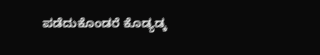ಪಡೆದುಕೊಂಡರೆ ಕೊಡ್ಯಡ್ಕ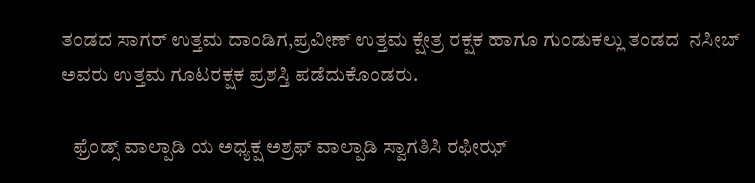ತಂಡದ ಸಾಗರ್ ಉತ್ತಮ ದಾಂಡಿಗ,ಪ್ರವೀಣ್ ಉತ್ತಮ ಕ್ಷೇತ್ರ ರಕ್ಷಕ ಹಾಗೂ ಗುಂಡುಕಲ್ಲು ತಂಡದ  ನಸೀಬ್            ಅವರು ಉತ್ತಮ ಗೂಟರಕ್ಷಕ ಪ್ರಶಸ್ತಿ ಪಡೆದುಕೊಂಡರು.

   ಫ್ರೆಂಡ್ಸ್ ವಾಲ್ಪಾಡಿ ಯ ಅಧ್ಯಕ್ಷ ಅಶ್ರಫ್ ವಾಲ್ಪಾಡಿ ಸ್ವಾಗತಿಸಿ ರಫೀಝ್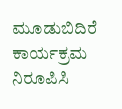ಮೂಡುಬಿದಿರೆ ಕಾರ್ಯಕ್ರಮ ನಿರೂಪಿಸಿ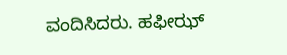ವಂದಿಸಿದರು. ಹಫೀಝ್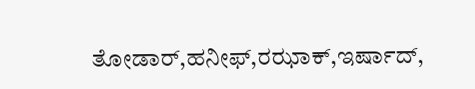ತೋಡಾರ್,ಹನೀಫ್,ರಝಾಕ್,ಇರ್ಷಾದ್,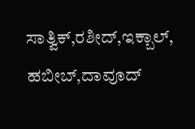ಸಾತ್ವಿಕ್,ರಶೀದ್,ಇಕ್ಬಾಲ್, ಹಬೀಬ್,ದಾವೂದ್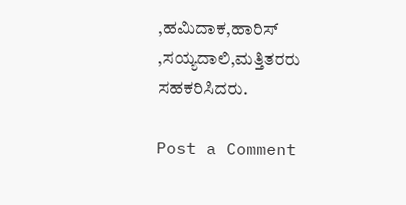,ಹಮಿದಾಕ,ಹಾರಿಸ್ ,ಸಯ್ಯದಾಲಿ,ಮತ್ತಿತರರು ಸಹಕರಿಸಿದರು.

Post a Comment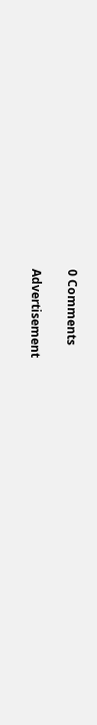0 Comments

Advertisement